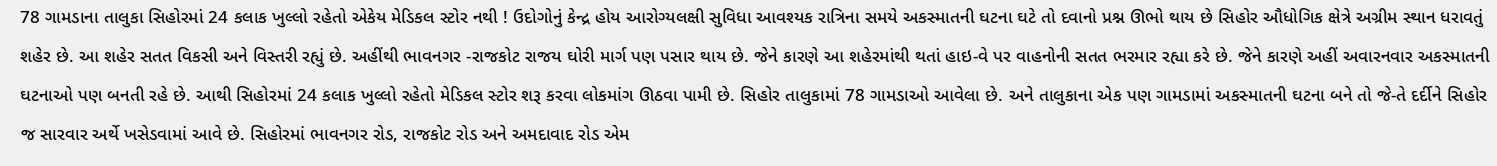78 ગામડાના તાલુકા સિહોરમાં 24 કલાક ખુલ્લો રહેતો એકેય મેડિકલ સ્ટોર નથી ! ઉદોગોનું કેન્દ્ર હોય આરોગ્યલક્ષી સુવિધા આવશ્યક રાત્રિના સમયે અકસ્માતની ઘટના ઘટે તો દવાનો પ્રશ્ન ઊભો થાય છે સિહોર ઔધોગિક ક્ષેત્રે અગ્રીમ સ્થાન ધરાવતું શહેર છે. આ શહેર સતત વિકસી અને વિસ્તરી રહ્યું છે. અહીંથી ભાવનગર -રાજકોટ રાજય ઘોરી માર્ગ પણ પસાર થાય છે. જેને કારણે આ શહેરમાંથી થતાં હાઇ-વે પર વાહનોની સતત ભરમાર રહ્યા કરે છે. જેને કારણે અહીં અવારનવાર અકસ્માતની ઘટનાઓ પણ બનતી રહે છે. આથી સિહોરમાં 24 કલાક ખુલ્લો રહેતો મેડિકલ સ્ટોર શરૂ કરવા લોકમાંગ ઊઠવા પામી છે. સિહોર તાલુકામાં 78 ગામડાઓ આવેલા છે. અને તાલુકાના એક પણ ગામડામાં અકસ્માતની ઘટના બને તો જે-તે દર્દીને સિહોર જ સારવાર અર્થે ખસેડવામાં આવે છે. સિહોરમાં ભાવનગર રોડ, રાજકોટ રોડ અને અમદાવાદ રોડ એમ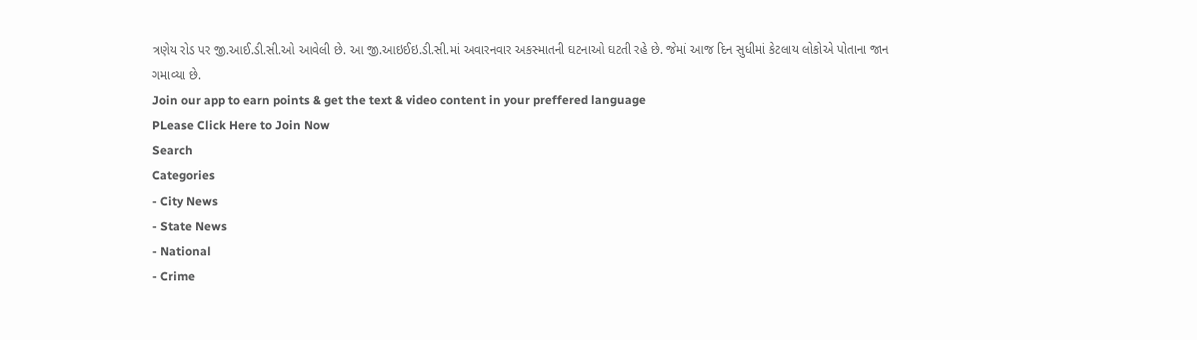ત્રણેય રોડ પર જી.આઈ.ડી.સી.ઓ આવેલી છે. આ જી.આઇઈઇ.ડી.સી.માં અવારનવાર અકસ્માતની ઘટનાઓ ઘટતી રહે છે. જેમાં આજ દિન સુધીમાં કેટલાય લોકોએ પોતાના જાન ગમાવ્યા છે.
Join our app to earn points & get the text & video content in your preffered language
PLease Click Here to Join Now
Search
Categories
- City News
- State News
- National
- Crime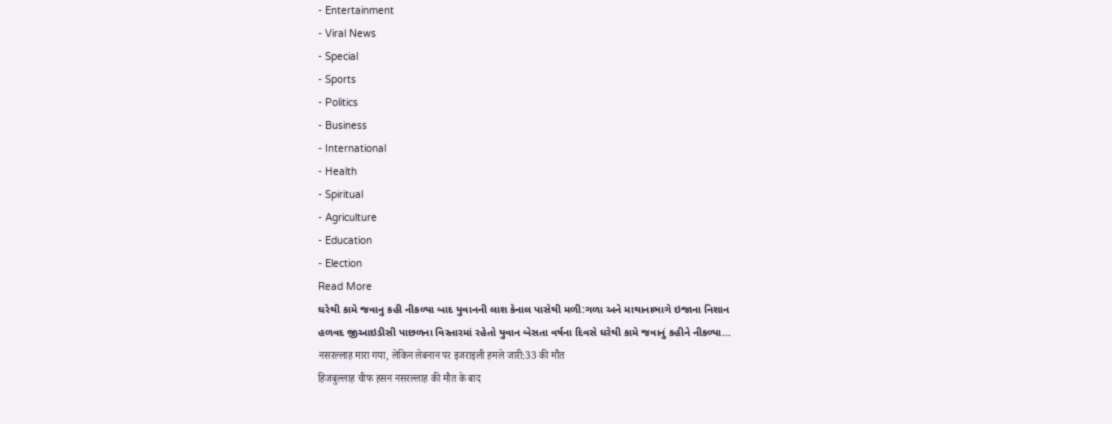- Entertainment
- Viral News
- Special
- Sports
- Politics
- Business
- International
- Health
- Spiritual
- Agriculture
- Education
- Election
Read More
ઘરેથી કામે જવાનુ કહી નીકળ્યા બાદ યુવાનની લાશ કેનાલ પાસેથી મળી:ગળા અને માથાનાભાગે ઇજાના નિશાન
હળવદ જીઆઇડીસી પાછળના વિસ્તારમાં રહેતો યુવાન બેસતા વર્ષના દિવસે ઘરેથી કામે જવાનું કહીને નીકળ્યા...
नसरल्लाह मारा गया, लेकिन लेबनान पर इजराइली हमले जारी:33 की मौत
हिजबुल्लाह चीफ हसन नसरल्लाह की मौत के बाद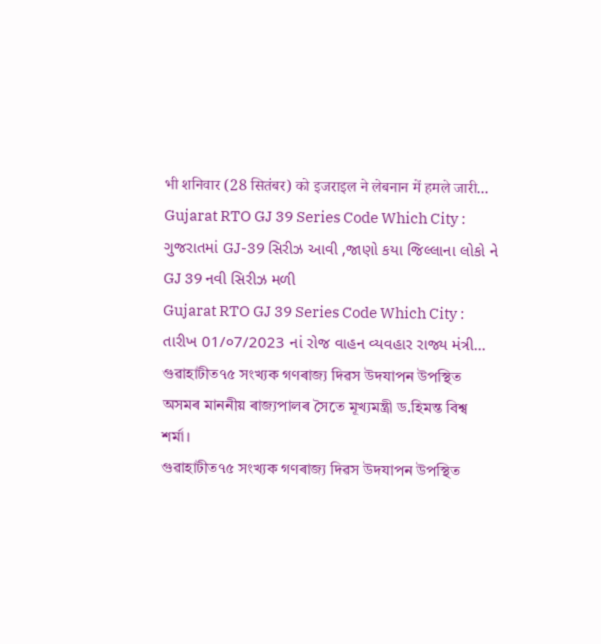भी शनिवार (28 सितंबर) को इजराइल ने लेबनान में हमले जारी...
Gujarat RTO GJ 39 Series Code Which City : ગુજરાતમાં GJ-39 સિરીઝ આવી ,જાણો કયા જિલ્લાના લોકો ને GJ 39 નવી સિરીઝ મળી
Gujarat RTO GJ 39 Series Code Which City : તારીખ 01/૦7/2023 નાં રોજ વાહન વ્યવહાર રાજ્ય મંત્રી...
গুৱাহাটীত৭৫ সংখ্যক গণৰাজ্য দিৱস উদযাপন উপস্থিত অসমৰ মাননীয় ৰাজ্যপালৰ সৈতে মূখ্যমন্ত্ৰী ড.হিমন্ত বিশ্ব শৰ্মা।
গুৱাহাটীত৭৫ সংখ্যক গণৰাজ্য দিৱস উদযাপন উপস্থিত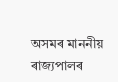অসমৰ মাননীয় ৰাজ্যপালৰ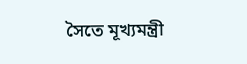সৈতে মূখ্যমন্ত্ৰী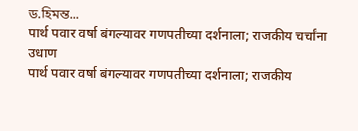ড.হিমন্ত...
पार्थ पवार वर्षा बंगल्यावर गणपतीच्या दर्शनाला; राजकीय चर्चांना उधाण
पार्थ पवार वर्षा बंगल्यावर गणपतीच्या दर्शनाला; राजकीय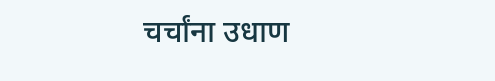चर्चांना उधाण